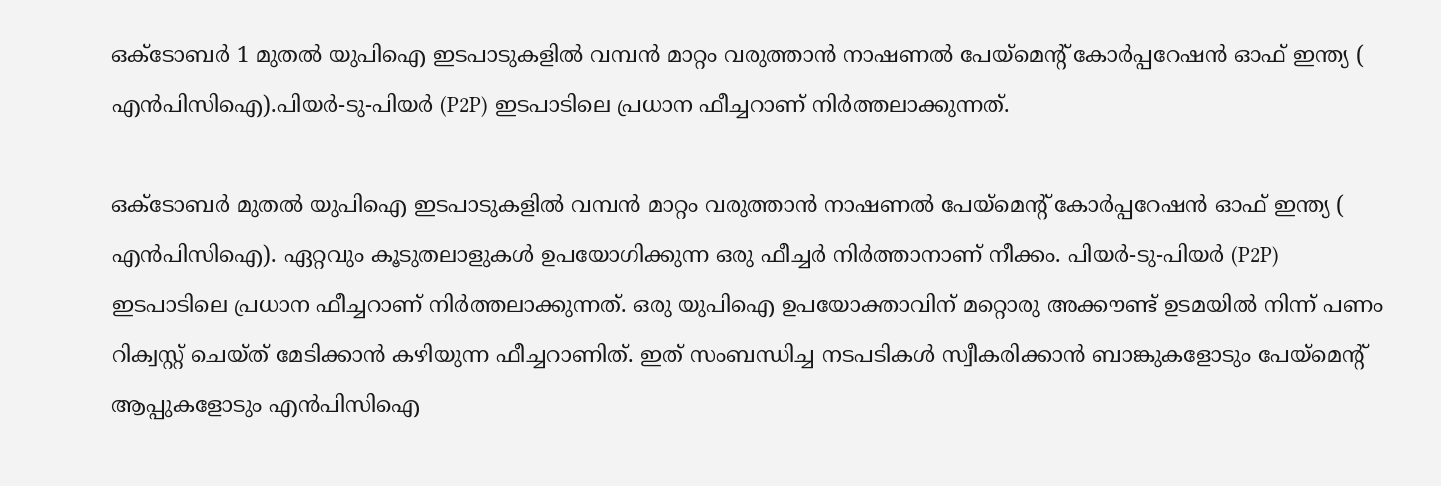ഒക്ടോബർ 1 മുതൽ യുപിഐ ഇടപാടുകളിൽ വമ്പൻ മാറ്റം വരുത്താൻ നാഷണല്‍ പേയ്‌മെന്റ് കോര്‍പ്പറേഷന്‍ ഓഫ് ഇന്ത്യ ( എന്‍പിസിഐ).പിയര്‍-ടു-പിയര്‍ (P2P) ഇടപാടിലെ പ്രധാന ഫീച്ചറാണ് നിർത്തലാക്കുന്നത്.

ഒക്ടോബർ മുതൽ യുപിഐ ഇടപാടുകളിൽ വമ്പൻ മാറ്റം വരുത്താൻ നാഷണല്‍ പേയ്‌മെന്റ് കോര്‍പ്പറേഷന്‍ ഓഫ് ഇന്ത്യ ( എന്‍പിസിഐ). ഏറ്റവും കൂ‍ടുതലാളുകൾ ഉപയോഗിക്കുന്ന ഒരു ഫീച്ച‍ർ നിർത്താനാണ് നീക്കം. പിയര്‍-ടു-പിയര്‍ (P2P) ഇടപാടിലെ പ്രധാന ഫീച്ചറാണ് നിർത്തലാക്കുന്നത്. ഒരു യുപിഐ ഉപയോക്താവിന് മറ്റൊരു അക്കൗണ്ട് ഉടമയില്‍ നിന്ന് പണം റിക്വസ്റ്റ് ചെയ്ത് മേടിക്കാൻ കഴിയുന്ന ഫീച്ചറാണിത്. ഇത് സംബന്ധിച്ച നടപടികൾ സ്വീകരിക്കാൻ ബാങ്കുകളോടും പേയ്മെന്റ് ആപ്പുകളോടും എന്‍പിസിഐ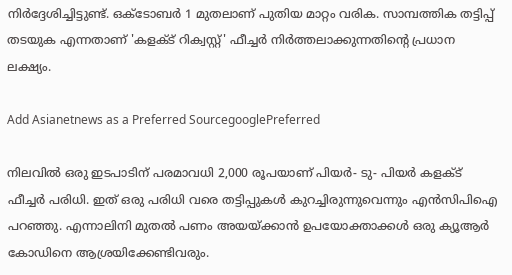നിര്‍ദ്ദേശിച്ചിട്ടുണ്ട്. ഒക്ടോബര്‍ 1 മുതലാണ് പുതിയ മാറ്റം വരിക. സാമ്പത്തിക തട്ടിപ്പ് തടയുക എന്നതാണ് 'കളക്ട് റിക്വസ്റ്റ്' ഫീച്ചർ നിർത്തലാക്കുന്നതിന്റെ പ്രധാന ലക്ഷ്യം.

Add Asianetnews as a Preferred SourcegooglePreferred

നിലവിൽ ഒരു ഇടപാടിന് പരമാവധി 2,000 രൂപയാണ് പിയര്‍- ടു- പിയര്‍ കളക്ട് ഫീച്ചർ പരിധി. ഇത് ഒരു പരിധി വരെ തട്ടിപ്പുകൾ കുറച്ചിരുന്നുവെന്നും എൻസിപിഐ പറഞ്ഞു. എന്നാലിനി മുതൽ പണം അയയ്ക്കാന്‍ ഉപയോക്താക്കള്‍ ഒരു ക്യൂആര്‍ കോഡിനെ ആശ്രയിക്കേണ്ടിവരും.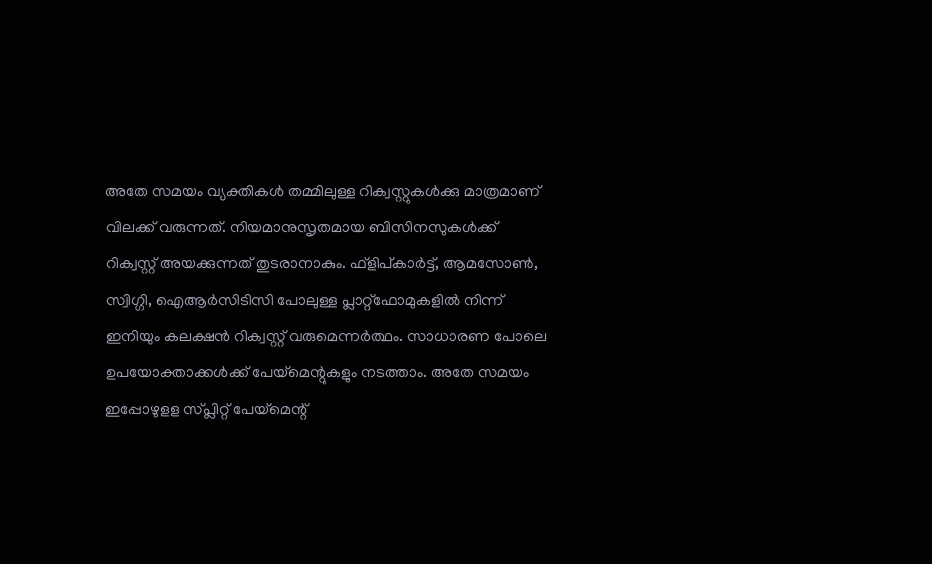അതേ സമയം വ്യക്തികൾ തമ്മിലുള്ള റിക്വസ്റ്റുകൾക്കു മാത്രമാണ് വിലക്ക് വരുന്നത്. നിയമാനുസൃതമായ ബിസിനസുകൾക്ക് റിക്വസ്റ്റ് അയക്കുന്നത് തുടരാനാകും. ഫ്‌ളിപ്കാര്‍ട്ട്, ആമസോണ്‍, സ്വിഗ്ഗി, ഐആര്‍സിടിസി പോലുള്ള പ്ലാറ്റ്ഫോമുകളില്‍ നിന്ന് ഇനിയും കലക്ഷൻ റിക്വസ്റ്റ് വരുമെന്ന‌ർത്ഥം. സാധാരണ പോലെ ഉപയോക്താക്കള്‍ക്ക് പേയ്മെന്റുകളും നടത്താം. അതേ സമയം ഇപ്പോഴുളള സ്പ്ലിറ്റ് പേയ്മെന്റ്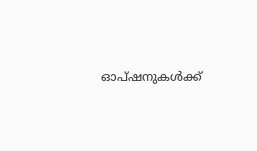ഓപ്ഷനുകൾക്ക്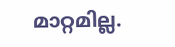മാറ്റമില്ല.